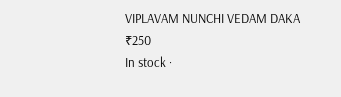VIPLAVAM NUNCHI VEDAM DAKA
₹250
In stock ·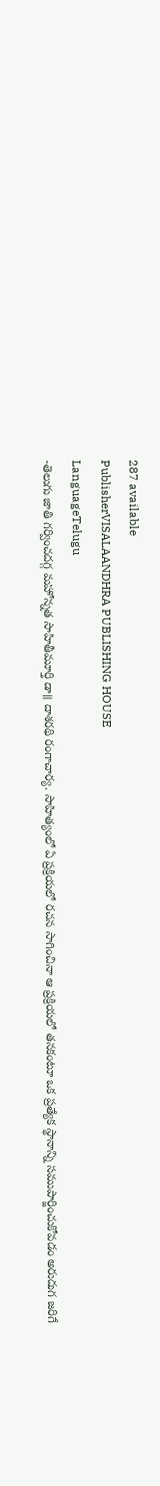287 available
PublisherVISALAANDHRA PUBLISHING HOUSE
LanguageTelugu
-తెలుగు జాతి గర్వించదగ్గ మహోన్నత సాహితీమూర్తి డా॥ దాశరథి రంగాచార్య. సాహిత్యంలో ఏ ప్రక్రియలో రచన సాగించినా ఆ ప్రక్రియలో తనకంటూ ఒక ప్రత్యేక స్థానాన్ని సముపార్జించుకోవడం అరుదుగ జరిగే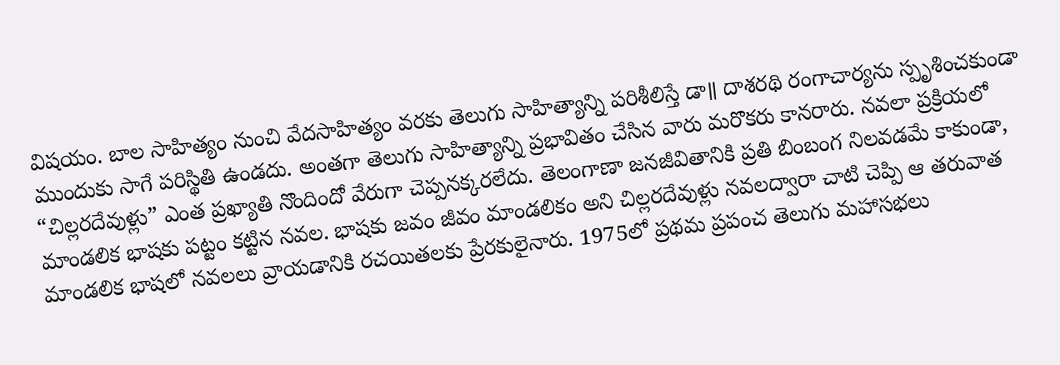విషయం. బాల సాహిత్యం నుంచి వేదసాహిత్యం వరకు తెలుగు సాహిత్యాన్ని పరిశీలిస్తే డా॥ దాశరథి రంగాచార్యను స్పృశించకుండా ముందుకు సాగే పరిస్థితి ఉండదు. అంతగా తెలుగు సాహిత్యాన్ని ప్రభావితం చేసిన వారు మరొకరు కానరారు. నవలా ప్రక్రియలో “చిల్లరదేవుళ్లు” ఎంత ప్రఖ్యాతి నొందిందో వేరుగా చెప్పనక్కరలేదు. తెలంగాణా జనజీవితానికి ప్రతి బింబంగ నిలవడమే కాకుండా, మాండలిక భాషకు పట్టం కట్టిన నవల. భాషకు జవం జీవం మాండలికం అని చిల్లరదేవుళ్లు నవలద్వారా చాటి చెప్పి ఆ తరువాత మాండలిక భాషలో నవలలు వ్రాయడానికి రచయితలకు ప్రేరకులైనారు. 1975లో ప్రథమ ప్రపంచ తెలుగు మహాసభలు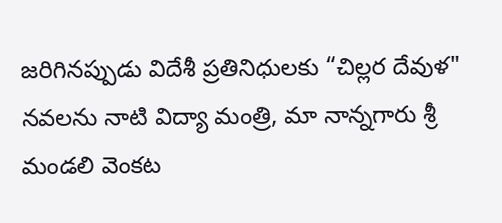జరిగినప్పుడు విదేశీ ప్రతినిధులకు “చిల్లర దేవుళ" నవలను నాటి విద్యా మంత్రి, మా నాన్నగారు శ్రీ మండలి వెంకట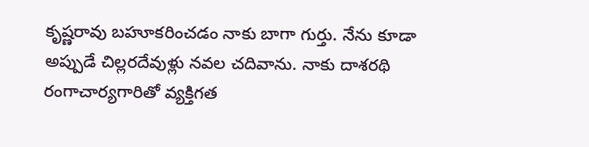కృష్ణరావు బహూకరించడం నాకు బాగా గుర్తు. నేను కూడా అప్పుడే చిల్లరదేవుళ్లు నవల చదివాను. నాకు దాశరథి రంగాచార్యగారితో వ్యక్తిగత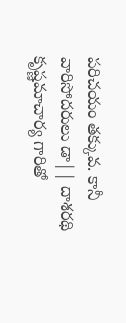పరిచయం తక్కువ. కానీ వారిసోదరులు డా|| దాశరథి కృష్ణమాచార్య గారితో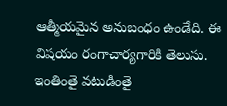ఆత్మీయమైన అనుబంధం ఉండేది. ఈ విషయం రంగాచార్యగారికి తెలుసు. ఇంతింతై వటుడింతై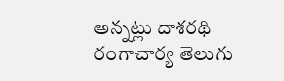అన్నట్లు దాశరథి రంగాచార్య తెలుగు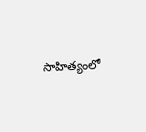సాహిత్యంలో